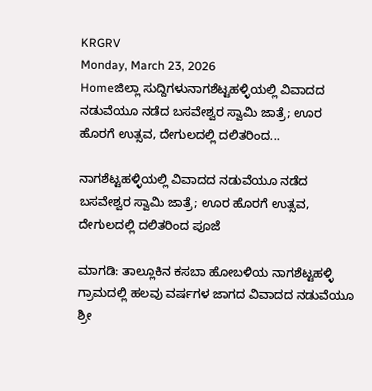KRGRV
Monday, March 23, 2026
Homeಜಿಲ್ಲಾ ಸುದ್ದಿಗಳುನಾಗಶೆಟ್ಟಹಳ್ಳಿಯಲ್ಲಿ ವಿವಾದದ ನಡುವೆಯೂ ನಡೆದ ಬಸವೇಶ್ವರ ಸ್ವಾಮಿ ಜಾತ್ರೆ; ಊರ ಹೊರಗೆ ಉತ್ಸವ, ದೇಗುಲದಲ್ಲಿ ದಲಿತರಿಂದ...

ನಾಗಶೆಟ್ಟಹಳ್ಳಿಯಲ್ಲಿ ವಿವಾದದ ನಡುವೆಯೂ ನಡೆದ ಬಸವೇಶ್ವರ ಸ್ವಾಮಿ ಜಾತ್ರೆ; ಊರ ಹೊರಗೆ ಉತ್ಸವ, ದೇಗುಲದಲ್ಲಿ ದಲಿತರಿಂದ ಪೂಜೆ

ಮಾಗಡಿ: ತಾಲ್ಲೂಕಿನ ಕಸಬಾ ಹೋಬಳಿಯ ನಾಗಶೆಟ್ಟಹಳ್ಳಿ ಗ್ರಾಮದಲ್ಲಿ ಹಲವು ವರ್ಷಗಳ ಜಾಗದ ವಿವಾದದ ನಡುವೆಯೂ ಶ್ರೀ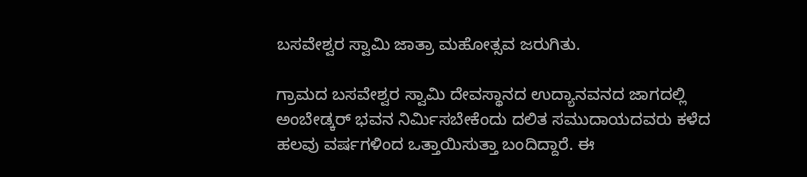ಬಸವೇಶ್ವರ ಸ್ವಾಮಿ ಜಾತ್ರಾ ಮಹೋತ್ಸವ ಜರುಗಿತು.

ಗ್ರಾಮದ ಬಸವೇಶ್ವರ ಸ್ವಾಮಿ ದೇವಸ್ಥಾನದ ಉದ್ಯಾನವನದ ಜಾಗದಲ್ಲಿ ಅಂಬೇಡ್ಕರ್ ಭವನ ನಿರ್ಮಿಸಬೇಕೆಂದು ದಲಿತ ಸಮುದಾಯದವರು ಕಳೆದ ಹಲವು ವರ್ಷಗಳಿಂದ ಒತ್ತಾಯಿಸುತ್ತಾ ಬಂದಿದ್ದಾರೆ. ಈ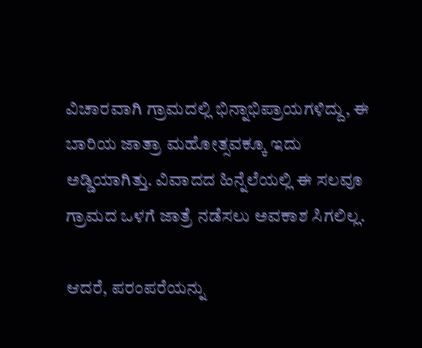ವಿಚಾರವಾಗಿ ಗ್ರಾಮದಲ್ಲಿ ಭಿನ್ನಾಭಿಪ್ರಾಯಗಳಿದ್ದು, ಈ ಬಾರಿಯ ಜಾತ್ರಾ ಮಹೋತ್ಸವಕ್ಕೂ ಇದು ಅಡ್ಡಿಯಾಗಿತ್ತು. ವಿವಾದದ ಹಿನ್ನೆಲೆಯಲ್ಲಿ ಈ ಸಲವೂ ಗ್ರಾಮದ ಒಳಗೆ ಜಾತ್ರೆ ನಡೆಸಲು ಅವಕಾಶ ಸಿಗಲಿಲ್ಲ.

ಆದರೆ, ಪರಂಪರೆಯನ್ನು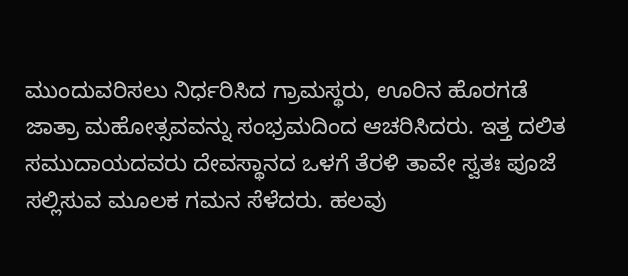ಮುಂದುವರಿಸಲು ನಿರ್ಧರಿಸಿದ ಗ್ರಾಮಸ್ಥರು, ಊರಿನ ಹೊರಗಡೆ ಜಾತ್ರಾ ಮಹೋತ್ಸವವನ್ನು ಸಂಭ್ರಮದಿಂದ ಆಚರಿಸಿದರು. ಇತ್ತ ದಲಿತ ಸಮುದಾಯದವರು ದೇವಸ್ಥಾನದ ಒಳಗೆ ತೆರಳಿ ತಾವೇ ಸ್ವತಃ ಪೂಜೆ ಸಲ್ಲಿಸುವ ಮೂಲಕ ಗಮನ ಸೆಳೆದರು. ಹಲವು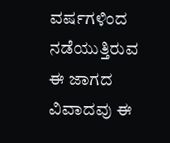ವರ್ಷಗಳಿಂದ ನಡೆಯುತ್ತಿರುವ ಈ ಜಾಗದ ವಿವಾದವು ಈ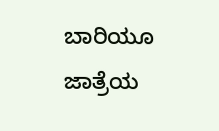ಬಾರಿಯೂ ಜಾತ್ರೆಯ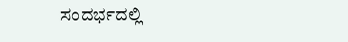ಸಂದರ್ಭದಲ್ಲಿ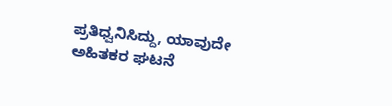ಪ್ರತಿಧ್ವನಿಸಿದ್ದು, ಯಾವುದೇ ಅಹಿತಕರ ಘಟನೆ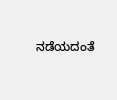ನಡೆಯದಂತೆ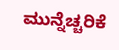ಮುನ್ನೆಚ್ಚರಿಕೆ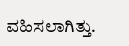ವಹಿಸಲಾಗಿತ್ತು.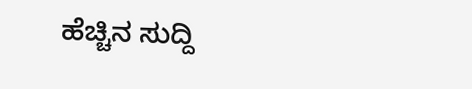ಹೆಚ್ಚಿನ ಸುದ್ದಿ